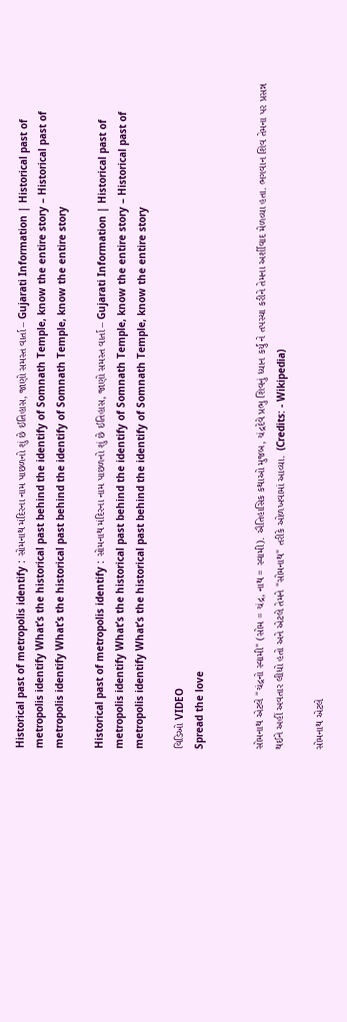Historical past of metropolis identify : સોમનાથ મંદિરના નામ પાછળનો શું છે ઈતિહાસ, જાણો સમસ્ત વાર્તા – Gujarati Information | Historical past of metropolis identify What’s the historical past behind the identify of Somnath Temple, know the entire story – Historical past of metropolis identify What’s the historical past behind the identify of Somnath Temple, know the entire story

Historical past of metropolis identify : સોમનાથ મંદિરના નામ પાછળનો શું છે ઈતિહાસ, જાણો સમસ્ત વાર્તા – Gujarati Information | Historical past of metropolis identify What’s the historical past behind the identify of Somnath Temple, know the entire story – Historical past of metropolis identify What’s the historical past behind the identify of Somnath Temple, know the entire story

વિડિઓ VIDEO
Spread the love


સોમનાથ એટલે "ચંદ્રનો સ્વામી" (સોમ = ચંદ્ર, નાથ = સ્વામી). ઐતિહાસિક કથાઓ મુજબ, ચંદ્રદેવે પ્રભુ શિવનું ધ્યાન કર્યું ને તપસ્યા કરીને તેમના અર્શીવાદ મેળવ્યા હતા. ભગવાન શિવ તેમના પર પ્રસન્ન થઈને અહીં અવતાર લીધો હતો અને એટલે તેમને "સોમનાથ" તરીકે ઓળખવામાં આવ્યા.  (Credits: - Wikipedia)

સોમનાથ એટલે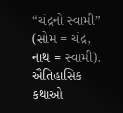“ચંદ્રનો સ્વામી” (સોમ = ચંદ્ર, નાથ = સ્વામી). ઐતિહાસિક કથાઓ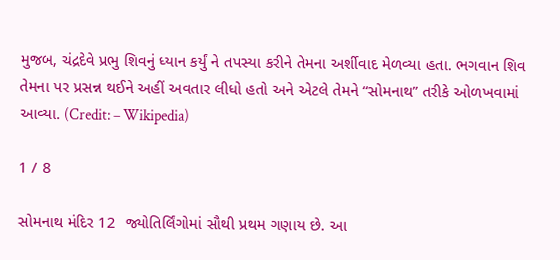મુજબ, ચંદ્રદેવે પ્રભુ શિવનું ધ્યાન કર્યું ને તપસ્યા કરીને તેમના અર્શીવાદ મેળવ્યા હતા. ભગવાન શિવ તેમના પર પ્રસન્ન થઈને અહીં અવતાર લીધો હતો અને એટલે તેમને “સોમનાથ” તરીકે ઓળખવામાં આવ્યા. (Credit: – Wikipedia)

1 / 8

સોમનાથ મંદિર 12  જ્યોતિર્લિંગોમાં સૌથી પ્રથમ ગણાય છે. આ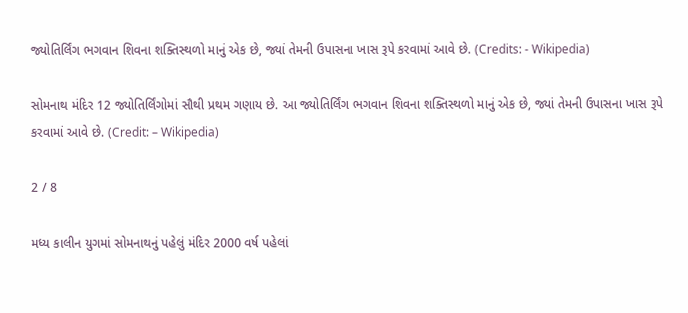જ્યોતિર્લિંગ ભગવાન શિવના શક્તિસ્થળો માનું એક છે, જ્યાં તેમની ઉપાસના ખાસ રૂપે કરવામાં આવે છે. (Credits: - Wikipedia)

સોમનાથ મંદિર 12 જ્યોતિર્લિંગોમાં સૌથી પ્રથમ ગણાય છે. આ જ્યોતિર્લિંગ ભગવાન શિવના શક્તિસ્થળો માનું એક છે, જ્યાં તેમની ઉપાસના ખાસ રૂપે કરવામાં આવે છે. (Credit: – Wikipedia)

2 / 8

મધ્ય કાલીન યુગમાં સોમનાથનું પહેલું મંદિર 2000 વર્ષ પહેલાં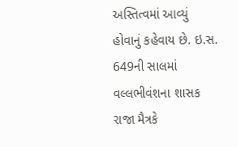અસ્તિત્વમાં આવ્યું હોવાનું કહેવાય છે. ઇ.સ. 649ની સાલમાં વલ્લભીવંશના શાસક રાજા મૈત્રકે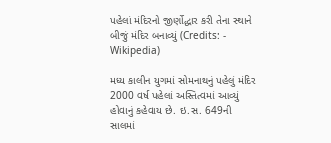પહેલાં મંદિરનો જીર્ણોદ્ધાર કરી તેના સ્થાને બીજું મંદિર બનાવ્યું (Credits: - Wikipedia)

મધ્ય કાલીન યુગમાં સોમનાથનું પહેલું મંદિર 2000 વર્ષ પહેલાં અસ્તિત્વમાં આવ્યું હોવાનું કહેવાય છે. ઇ.સ. 649ની સાલમાં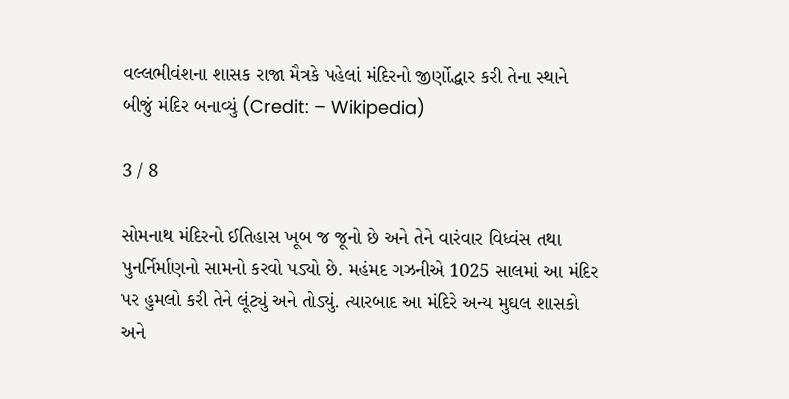વલ્લભીવંશના શાસક રાજા મૈત્રકે પહેલાં મંદિરનો જીર્ણોદ્ધાર કરી તેના સ્થાને બીજું મંદિર બનાવ્યું (Credit: – Wikipedia)

3 / 8

સોમનાથ મંદિરનો ઈતિહાસ ખૂબ જ જૂનો છે અને તેને વારંવાર વિધ્વંસ તથા પુનર્નિર્માણનો સામનો કરવો પડ્યો છે. મહંમદ ગઝનીએ 1025 સાલમાં આ મંદિર પર હુમલો કરી તેને લૂંટ્યું અને તોડ્યું. ત્યારબાદ આ મંદિરે અન્ય મુઘલ શાસકો અને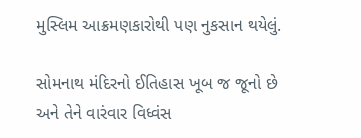મુસ્લિમ આક્રમણકારોથી પણ નુકસાન થયેલું.

સોમનાથ મંદિરનો ઈતિહાસ ખૂબ જ જૂનો છે અને તેને વારંવાર વિધ્વંસ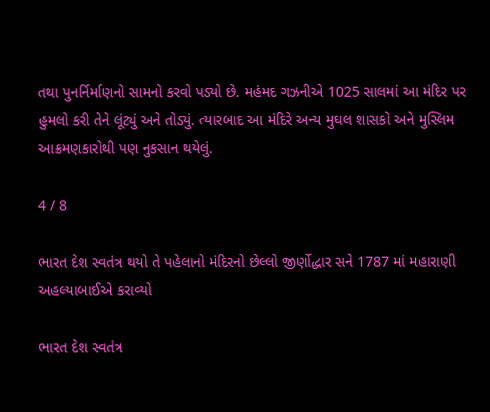તથા પુનર્નિર્માણનો સામનો કરવો પડ્યો છે. મહંમદ ગઝનીએ 1025 સાલમાં આ મંદિર પર હુમલો કરી તેને લૂંટ્યું અને તોડ્યું. ત્યારબાદ આ મંદિરે અન્ય મુઘલ શાસકો અને મુસ્લિમ આક્રમણકારોથી પણ નુકસાન થયેલું.

4 / 8

ભારત દેશ સ્વતંત્ર થયો તે પહેલાનો મંદિરનો છેલ્લો જીર્ણોદ્ધાર સને 1787 માં મહારાણી અહલ્યાબાઈએ કરાવ્યો

ભારત દેશ સ્વતંત્ર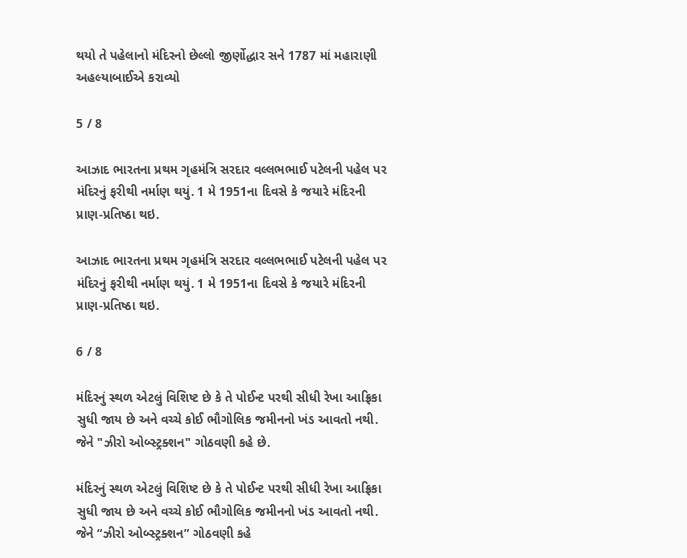થયો તે પહેલાનો મંદિરનો છેલ્લો જીર્ણોદ્ધાર સને 1787 માં મહારાણી અહલ્યાબાઈએ કરાવ્યો

5 / 8

આઝાદ ભારતના પ્રથમ ગૃહમંત્રિ સરદાર વલ્લભભાઈ પટેલની પહેલ પર મંદિરનું ફરીથી નર્માણ થયું. 1 મે 1951ના દિવસે કે જયારે મંદિરની પ્રાણ-પ્રતિષ્ઠા થઇ.

આઝાદ ભારતના પ્રથમ ગૃહમંત્રિ સરદાર વલ્લભભાઈ પટેલની પહેલ પર મંદિરનું ફરીથી નર્માણ થયું. 1 મે 1951ના દિવસે કે જયારે મંદિરની પ્રાણ-પ્રતિષ્ઠા થઇ.

6 / 8

મંદિરનું સ્થળ એટલું વિશિષ્ટ છે કે તે પોઈન્ટ પરથી સીધી રેખા આફ્રિકા સુધી જાય છે અને વચ્ચે કોઈ ભૌગોલિક જમીનનો ખંડ આવતો નથી.  જેને "ઝીરો ઓબ્સ્ટ્રક્શન" ગોઠવણી કહે છે.

મંદિરનું સ્થળ એટલું વિશિષ્ટ છે કે તે પોઈન્ટ પરથી સીધી રેખા આફ્રિકા સુધી જાય છે અને વચ્ચે કોઈ ભૌગોલિક જમીનનો ખંડ આવતો નથી. જેને “ઝીરો ઓબ્સ્ટ્રક્શન” ગોઠવણી કહે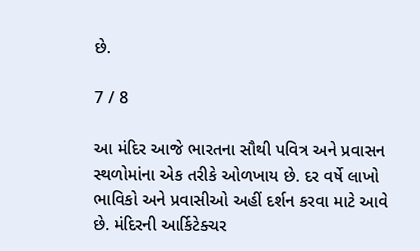છે.

7 / 8

આ મંદિર આજે ભારતના સૌથી પવિત્ર અને પ્રવાસન સ્થળોમાંના એક તરીકે ઓળખાય છે. દર વર્ષે લાખો ભાવિકો અને પ્રવાસીઓ અહીં દર્શન કરવા માટે આવે છે. મંદિરની આર્કિટેક્ચર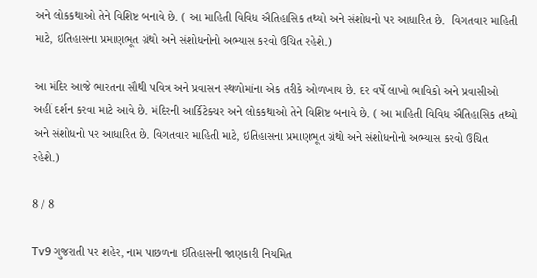અને લોકકથાઓ તેને વિશિષ્ટ બનાવે છે. ( આ માહિતી વિવિધ ઐતિહાસિક તથ્યો અને સંશોધનો પર આધારિત છે.  વિગતવાર માહિતી માટે, ઇતિહાસના પ્રમાણભૂત ગ્રંથો અને સંશોધનોનો અભ્યાસ કરવો ઉચિત રહેશે.)

આ મંદિર આજે ભારતના સૌથી પવિત્ર અને પ્રવાસન સ્થળોમાંના એક તરીકે ઓળખાય છે. દર વર્ષે લાખો ભાવિકો અને પ્રવાસીઓ અહીં દર્શન કરવા માટે આવે છે. મંદિરની આર્કિટેક્ચર અને લોકકથાઓ તેને વિશિષ્ટ બનાવે છે. ( આ માહિતી વિવિધ ઐતિહાસિક તથ્યો અને સંશોધનો પર આધારિત છે. વિગતવાર માહિતી માટે, ઇતિહાસના પ્રમાણભૂત ગ્રંથો અને સંશોધનોનો અભ્યાસ કરવો ઉચિત રહેશે.)

8 / 8

Tv9 ગુજરાતી પર શહેર, નામ પાછળના ઈતિહાસની જાણકારી નિયમિત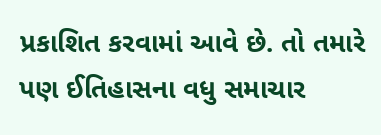પ્રકાશિત કરવામાં આવે છે. તો તમારે પણ ઈતિહાસના વધુ સમાચાર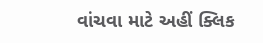વાંચવા માટે અહીં ક્લિક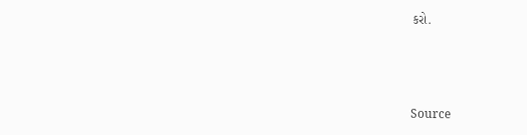કરો.



Source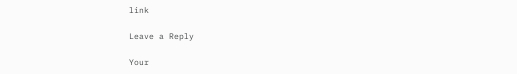link

Leave a Reply

Your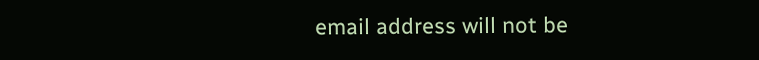email address will not be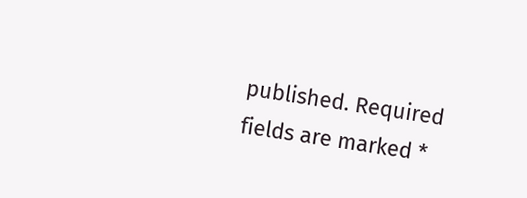published. Required fields are marked *